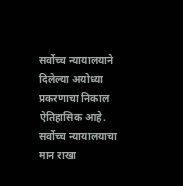सर्वोच्च न्यायालयाने दिलेल्या अयोध्या प्रकरणाचा निकाल ऐतिहासिक आहे. सर्वोच्च न्यायालयाचा मान राखा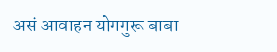असं आवाहन योगगुरू बाबा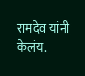रामदेव यांनी केलंय.